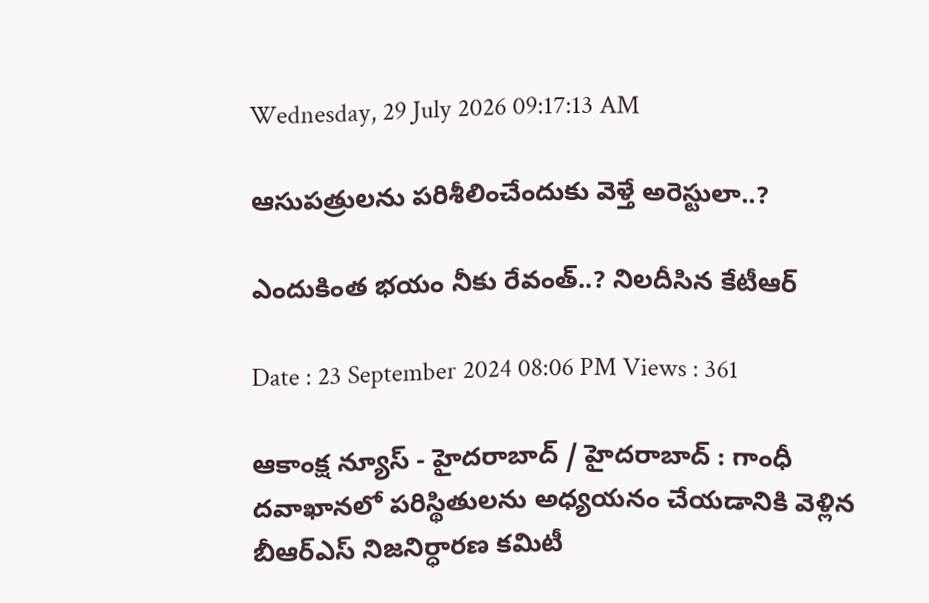Wednesday, 29 July 2026 09:17:13 AM

ఆసుపత్రులను పరిశీలించేందుకు వెళ్తే అరెస్టులా..?

ఎందుకింత భయం నీకు రేవంత్..? నిల‌దీసిన కేటీఆర్

Date : 23 September 2024 08:06 PM Views : 361

ఆకాంక్ష న్యూస్ - హైదరాబాద్ / హైదరాబాద్ : గాంధీ దవాఖానలో పరిస్థితులను అధ్యయనం చేయడానికి వెళ్లిన బీఆర్‌ఎస్‌ నిజనిర్ధారణ కమిటీ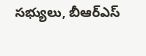సభ్యులు, బీఆర్‌ఎస్‌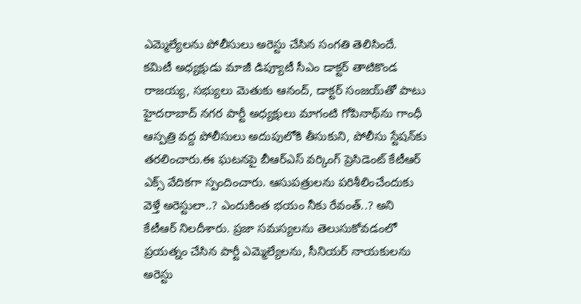ఎమ్మెల్యేలను పోలీసులు అరెస్టు చేసిన సంగతి తెలిసిందే. క‌మిటీ అధ్య‌క్షుడు మాజీ డిప్యూటీ సీఎం డాక్ట‌ర్ తాటికొండ రాజ‌య్య‌, స‌భ్యులు మెతుకు ఆనంద్, డాక్ట‌ర్ సంజ‌య్‌తో పాటు హైద‌రాబాద్ న‌గ‌ర పార్టీ అధ్య‌క్షులు మాగంటి గోపినాథ్‌ను గాంధీ ఆస్ప‌త్రి వ‌ద్ద పోలీసులు అదుపులోకి తీసుకుని, పోలీసు స్టేష‌న్‌కు త‌ర‌లించారు.ఈ ఘ‌ట‌న‌పై బీఆర్ఎస్ వ‌ర్కింగ్ ప్రెసిడెంట్ కేటీఆర్ ఎక్స్ వేదిక‌గా స్పందించారు. ఆసుప‌త్రుల‌ను ప‌రిశీలించేందుకు వెళ్తే అరెస్టులా..? ఎందుకింత భ‌యం నీకు రేవంత్‌..? అని కేటీఆర్ నిల‌దీశారు. ప్ర‌జా సమస్యలను తెలుసుకోవడంలో ప్రయత్నం చేసిన పార్టీ ఎమ్మెల్యేలను, సీనియర్ నాయకులను అరెస్టు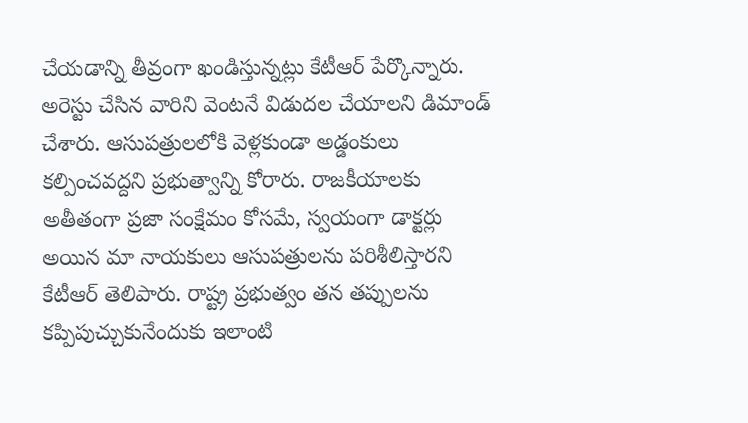చేయడాన్ని తీవ్రంగా ఖండిస్తున్న‌ట్లు కేటీఆర్ పేర్కొన్నారు. అరెస్టు చేసిన వారిని వెంటనే విడుదల చేయాలని డిమాండ్ చేశారు. ఆసుపత్రులలోకి వెళ్లకుండా అడ్డంకులు కల్పించవద్దని ప్రభుత్వాన్ని కోరారు. రాజకీయాలకు అతీతంగా ప్రజా సంక్షేమం కోసమే, స్వయంగా డాక్టర్లు అయిన మా నాయకులు ఆసుపత్రులను పరిశీలిస్తారని కేటీఆర్ తెలిపారు. రాష్ట్ర ప్రభుత్వం తన తప్పులను కప్పిపుచ్చుకునేందుకు ఇలాంటి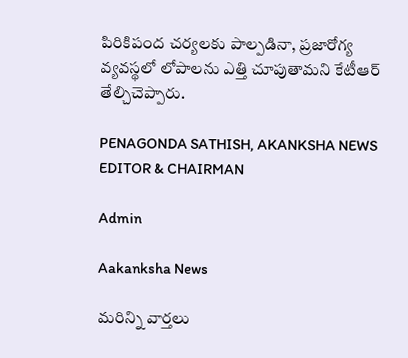పిరికిపంద చర్యలకు పాల్పడినా, ప్రజారోగ్య వ్యవస్థలో లోపాలను ఎత్తి చూపుతామని కేటీఆర్ తేల్చిచెప్పారు.

PENAGONDA SATHISH, AKANKSHA NEWS EDITOR & CHAIRMAN

Admin

Aakanksha News

మరిన్ని వార్తలు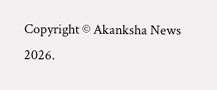Copyright © Akanksha News 2026.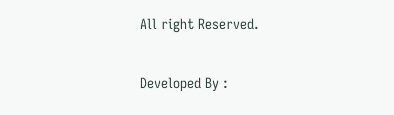All right Reserved.

Developed By :